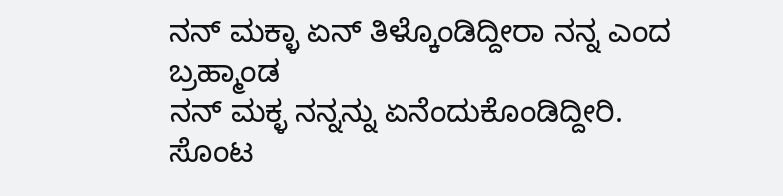ನನ್ ಮಕ್ಳಾ ಏನ್ ತಿಳ್ಕೊಂಡಿದ್ದೀರಾ ನನ್ನ ಎಂದ ಬ್ರಹ್ಮಾಂಡ
ನನ್ ಮಕ್ಳ ನನ್ನನ್ನು ಏನೆಂದುಕೊಂಡಿದ್ದೀರಿ. ಸೊಂಟ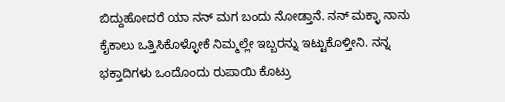ಬಿದ್ದುಹೋದರೆ ಯಾ ನನ್ ಮಗ ಬಂದು ನೋಡ್ತಾನೆ. ನನ್ ಮಕ್ಳಾ ನಾನು ಕೈಕಾಲು ಒತ್ತಿಸಿಕೊಳ್ಳೋಕೆ ನಿಮ್ಮಲ್ಲೇ ಇಬ್ಬರನ್ನು ಇಟ್ಟುಕೊಳ್ತೀನಿ. ನನ್ನ ಭಕ್ತಾದಿಗಳು ಒಂದೊಂದು ರುಪಾಯಿ ಕೊಟ್ರು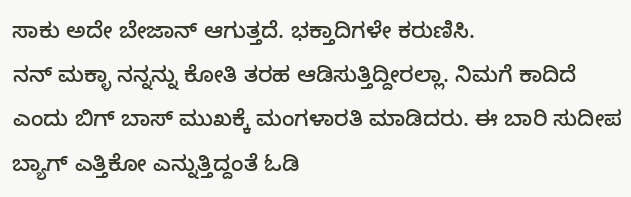ಸಾಕು ಅದೇ ಬೇಜಾನ್ ಆಗುತ್ತದೆ. ಭಕ್ತಾದಿಗಳೇ ಕರುಣಿಸಿ.
ನನ್ ಮಕ್ಳಾ ನನ್ನನ್ನು ಕೋತಿ ತರಹ ಆಡಿಸುತ್ತಿದ್ದೀರಲ್ಲಾ. ನಿಮಗೆ ಕಾದಿದೆ ಎಂದು ಬಿಗ್ ಬಾಸ್ ಮುಖಕ್ಕೆ ಮಂಗಳಾರತಿ ಮಾಡಿದರು. ಈ ಬಾರಿ ಸುದೀಪ ಬ್ಯಾಗ್ ಎತ್ತಿಕೋ ಎನ್ನುತ್ತಿದ್ದಂತೆ ಓಡಿ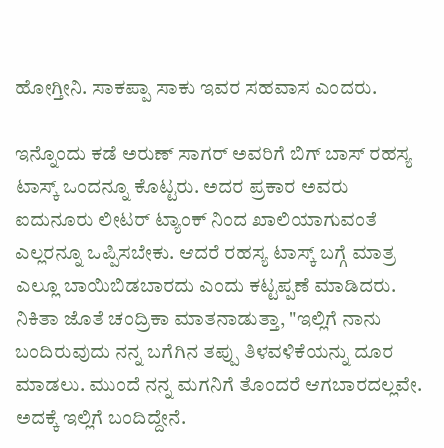ಹೋಗ್ತೀನಿ. ಸಾಕಪ್ಪಾ ಸಾಕು ಇವರ ಸಹವಾಸ ಎಂದರು.

ಇನ್ನೊಂದು ಕಡೆ ಅರುಣ್ ಸಾಗರ್ ಅವರಿಗೆ ಬಿಗ್ ಬಾಸ್ ರಹಸ್ಯ ಟಾಸ್ಕ್ ಒಂದನ್ನೂ ಕೊಟ್ಟರು. ಅದರ ಪ್ರಕಾರ ಅವರು ಐದುನೂರು ಲೀಟರ್ ಟ್ಯಾಂಕ್ ನಿಂದ ಖಾಲಿಯಾಗುವಂತೆ ಎಲ್ಲರನ್ನೂ ಒಪ್ಪಿಸಬೇಕು. ಆದರೆ ರಹಸ್ಯ ಟಾಸ್ಕ್ ಬಗ್ಗೆ ಮಾತ್ರ ಎಲ್ಲೂ ಬಾಯಿಬಿಡಬಾರದು ಎಂದು ಕಟ್ಟಪ್ಪಣೆ ಮಾಡಿದರು.
ನಿಕಿತಾ ಜೊತೆ ಚಂದ್ರಿಕಾ ಮಾತನಾಡುತ್ತಾ, "ಇಲ್ಲಿಗೆ ನಾನು ಬಂದಿರುವುದು ನನ್ನ ಬಗೆಗಿನ ತಪ್ಪು ತಿಳವಳಿಕೆಯನ್ನು ದೂರ ಮಾಡಲು. ಮುಂದೆ ನನ್ನ ಮಗನಿಗೆ ತೊಂದರೆ ಆಗಬಾರದಲ್ಲವೇ. ಅದಕ್ಕೆ ಇಲ್ಲಿಗೆ ಬಂದಿದ್ದೇನೆ.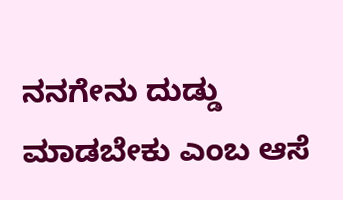ನನಗೇನು ದುಡ್ಡು ಮಾಡಬೇಕು ಎಂಬ ಆಸೆ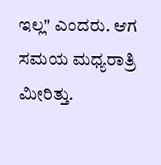ಇಲ್ಲ" ಎಂದರು. ಆಗ ಸಮಯ ಮಧ್ಯರಾತ್ರಿ ಮೀರಿತ್ತು.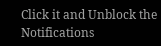Click it and Unblock the Notifications